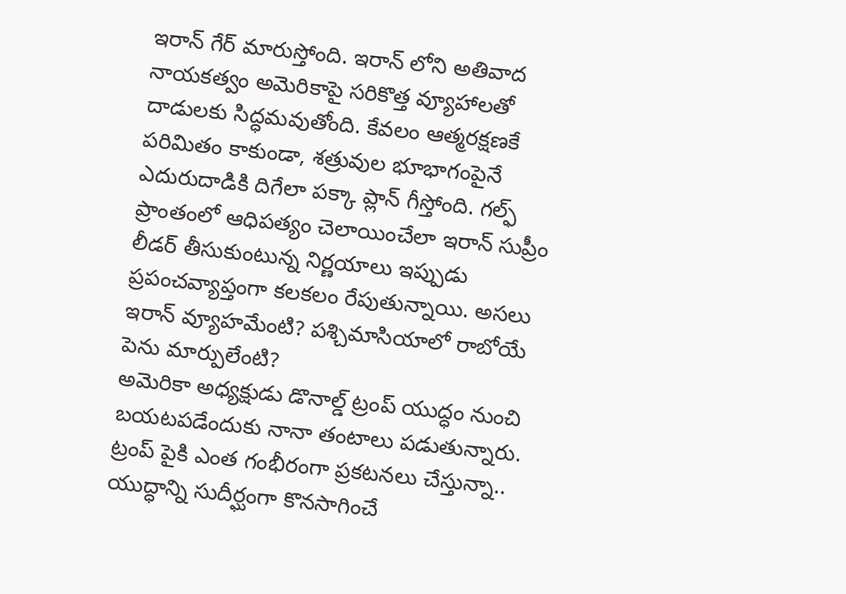ఇరాన్ గేర్ మారుస్తోంది. ఇరాన్ లోని అతివాద నాయకత్వం అమెరికాపై సరికొత్త వ్యూహాలతో దాడులకు సిద్ధమవుతోంది. కేవలం ఆత్మరక్షణకే పరిమితం కాకుండా, శత్రువుల భూభాగంపైనే ఎదురుదాడికి దిగేలా పక్కా ప్లాన్ గీస్తోంది. గల్ఫ్ ప్రాంతంలో ఆధిపత్యం చెలాయించేలా ఇరాన్ సుప్రీం లీడర్ తీసుకుంటున్న నిర్ణయాలు ఇప్పుడు ప్రపంచవ్యాప్తంగా కలకలం రేపుతున్నాయి. అసలు ఇరాన్ వ్యూహమేంటి? పశ్చిమాసియాలో రాబోయే పెను మార్పులేంటి?
అమెరికా అధ్యక్షుడు డొనాల్డ్ ట్రంప్ యుద్ధం నుంచి బయటపడేందుకు నానా తంటాలు పడుతున్నారు. ట్రంప్ పైకి ఎంత గంభీరంగా ప్రకటనలు చేస్తున్నా.. యుద్ధాన్ని సుదీర్ఘంగా కొనసాగించే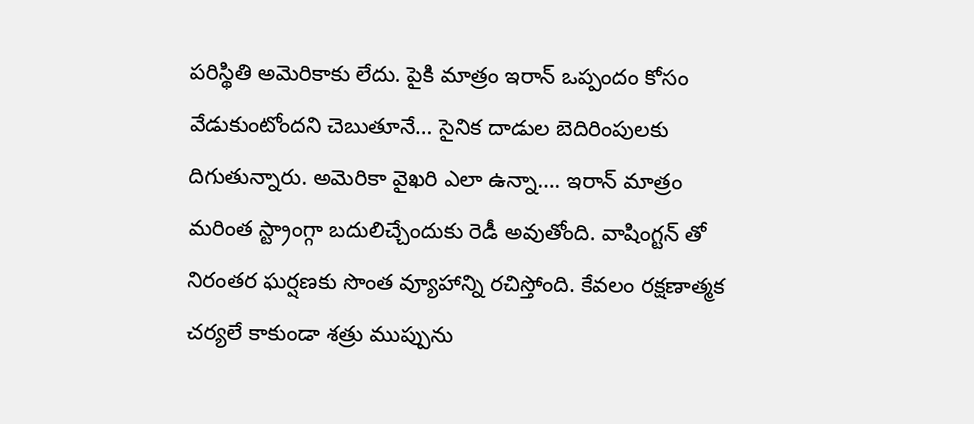పరిస్థితి అమెరికాకు లేదు. పైకి మాత్రం ఇరాన్ ఒప్పందం కోసం వేడుకుంటోందని చెబుతూనే… సైనిక దాడుల బెదిరింపులకు దిగుతున్నారు. అమెరికా వైఖరి ఎలా ఉన్నా…. ఇరాన్ మాత్రం మరింత స్ట్రాంగ్గా బదులిచ్చేందుకు రెడీ అవుతోంది. వాషింగ్టన్ తో నిరంతర ఘర్షణకు సొంత వ్యూహాన్ని రచిస్తోంది. కేవలం రక్షణాత్మక చర్యలే కాకుండా శత్రు ముప్పును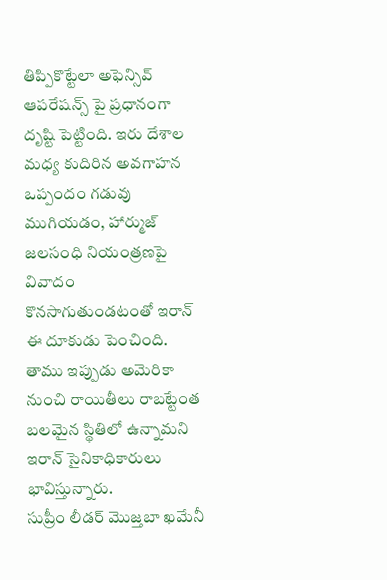తిప్పికొట్టేలా అఫెన్సివ్ ఆపరేషన్స్ పై ప్రధానంగా దృష్టి పెట్టింది. ఇరు దేశాల మధ్య కుదిరిన అవగాహన ఒప్పందం గడువు ముగియడం, హార్ముజ్ జలసంధి నియంత్రణపై వివాదం కొనసాగుతుండటంతో ఇరాన్ ఈ దూకుడు పెంచింది. తాము ఇప్పుడు అమెరికా నుంచి రాయితీలు రాబట్టేంత బలమైన స్థితిలో ఉన్నామని ఇరాన్ సైనికాధికారులు భావిస్తున్నారు.
సుప్రీం లీడర్ మొజ్తబా ఖమేనీ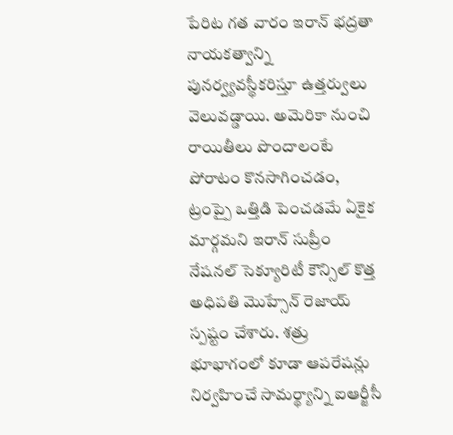పేరిట గత వారం ఇరాన్ భద్రతా నాయకత్వాన్ని పునర్వ్యవస్థీకరిస్తూ ఉత్తర్వులు వెలువడ్డాయి. అమెరికా నుంచి రాయితీలు పొందాలంటే పోరాటం కొనసాగించడం, ట్రంప్పై ఒత్తిడి పెంచడమే ఏకైక మార్గమని ఇరాన్ సుప్రీం నేషనల్ సెక్యూరిటీ కౌన్సిల్ కొత్త అధిపతి మొహ్సేన్ రెజాయ్ స్పష్టం చేశారు. శత్రు భూభాగంలో కూడా ఆపరేషన్లు నిర్వహించే సామర్థ్యాన్ని ఐఆర్జీసీ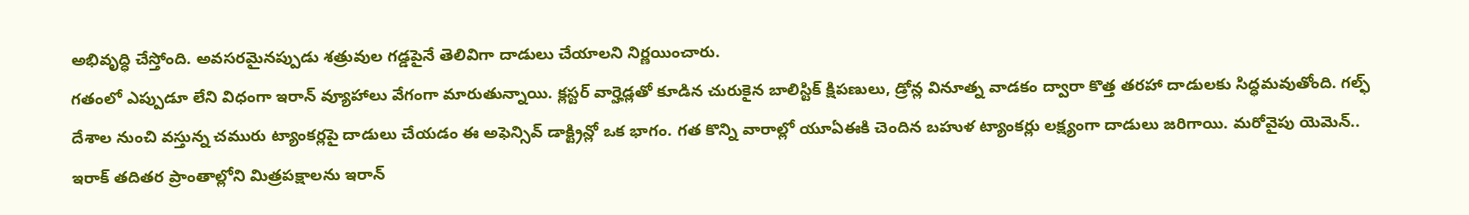అభివృద్ధి చేస్తోంది. అవసరమైనప్పుడు శత్రువుల గడ్డపైనే తెలివిగా దాడులు చేయాలని నిర్ణయించారు.
గతంలో ఎప్పుడూ లేని విధంగా ఇరాన్ వ్యూహాలు వేగంగా మారుతున్నాయి. క్లస్టర్ వార్హెడ్లతో కూడిన చురుకైన బాలిస్టిక్ క్షిపణులు, డ్రోన్ల వినూత్న వాడకం ద్వారా కొత్త తరహా దాడులకు సిద్ధమవుతోంది. గల్ఫ్ దేశాల నుంచి వస్తున్న చమురు ట్యాంకర్లపై దాడులు చేయడం ఈ అఫెన్సివ్ డాక్ట్రిన్లో ఒక భాగం. గత కొన్ని వారాల్లో యూఏఈకి చెందిన బహుళ ట్యాంకర్లు లక్ష్యంగా దాడులు జరిగాయి. మరోవైపు యెమెన్.. ఇరాక్ తదితర ప్రాంతాల్లోని మిత్రపక్షాలను ఇరాన్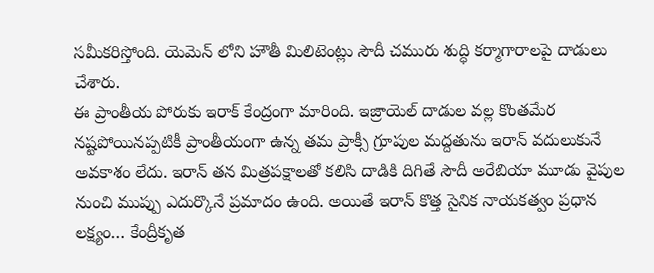సమీకరిస్తోంది. యెమెన్ లోని హౌతీ మిలిటెంట్లు సౌదీ చమురు శుద్ధి కర్మాగారాలపై దాడులు చేశారు.
ఈ ప్రాంతీయ పోరుకు ఇరాక్ కేంద్రంగా మారింది. ఇజ్రాయెల్ దాడుల వల్ల కొంతమేర నష్టపోయినప్పటికీ ప్రాంతీయంగా ఉన్న తమ ప్రాక్సీ గ్రూపుల మద్దతును ఇరాన్ వదులుకునే అవకాశం లేదు. ఇరాన్ తన మిత్రపక్షాలతో కలిసి దాడికి దిగితే సౌదీ అరేబియా మూడు వైపుల నుంచి ముప్పు ఎదుర్కొనే ప్రమాదం ఉంది. అయితే ఇరాన్ కొత్త సైనిక నాయకత్వం ప్రధాన లక్ష్యం… కేంద్రీకృత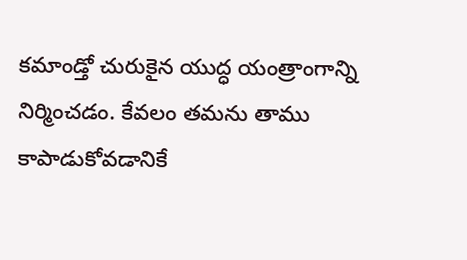కమాండ్తో చురుకైన యుద్ధ యంత్రాంగాన్ని నిర్మించడం. కేవలం తమను తాము కాపాడుకోవడానికే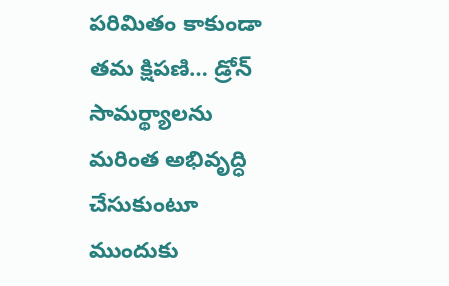పరిమితం కాకుండా తమ క్షిపణి… డ్రోన్ సామర్థ్యాలను మరింత అభివృద్ధి చేసుకుంటూ ముందుకు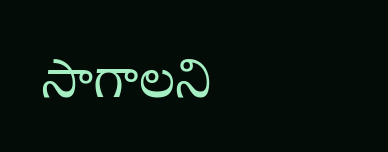సాగాలని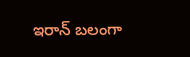ఇరాన్ బలంగా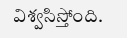విశ్వసిస్తోంది.